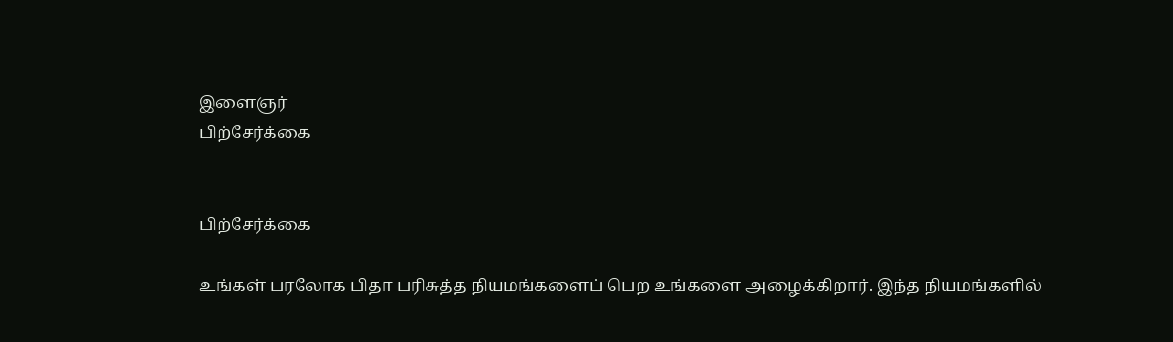இளைஞர்
பிற்சேர்க்கை


பிற்சேர்க்கை

உங்கள் பரலோக பிதா பரிசுத்த நியமங்களைப் பெற உங்களை அழைக்கிறார். இந்த நியமங்களில்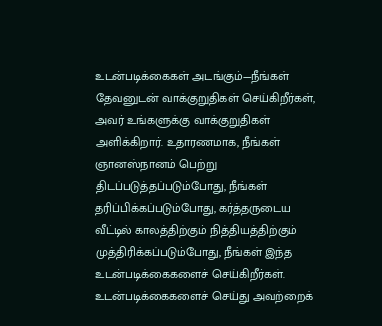உடன்படிக்கைகள் அடங்கும்—நீங்கள் தேவனுடன் வாக்குறுதிகள் செய்கிறீர்கள், அவர் உங்களுக்கு வாக்குறுதிகள் அளிக்கிறார். உதாரணமாக, நீங்கள் ஞானஸ்நானம் பெற்று திடப்படுத்தப்படும்போது, நீங்கள் தரிப்பிக்கப்படும்போது, கர்த்தருடைய வீட்டில் காலத்திற்கும் நித்தியத்திற்கும் முத்திரிக்கப்படும்போது, நீங்கள் இந்த உடன்படிக்கைகளைச் செய்கிறீர்கள். உடன்படிக்கைகளைச் செய்து அவற்றைக்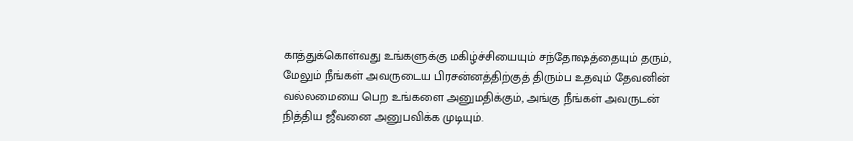காத்துக்கொள்வது உங்களுக்கு மகிழ்ச்சியையும் சந்தோஷத்தையும் தரும், மேலும் நீங்கள் அவருடைய பிரசன்னத்திற்குத் திரும்ப உதவும் தேவனின் வல்லமையை பெற உங்களை அனுமதிக்கும், அங்கு நீங்கள் அவருடன் நித்திய ஜீவனை அனுபவிக்க முடியும்.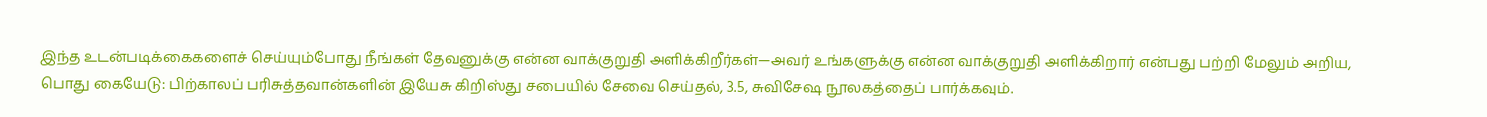இந்த உடன்படிக்கைகளைச் செய்யும்போது நீங்கள் தேவனுக்கு என்ன வாக்குறுதி அளிக்கிறீர்கள்—அவர் உங்களுக்கு என்ன வாக்குறுதி அளிக்கிறார் என்பது பற்றி மேலும் அறிய, பொது கையேடு: பிற்காலப் பரிசுத்தவான்களின் இயேசு கிறிஸ்து சபையில் சேவை செய்தல், 3.5, சுவிசேஷ நூலகத்தைப் பார்க்கவும்.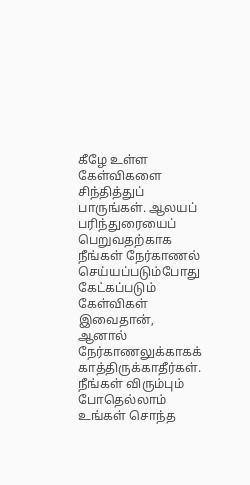கீழே உள்ள கேள்விகளை சிந்தித்துப் பாருங்கள். ஆலயப் பரிந்துரையைப் பெறுவதற்காக நீங்கள் நேர்காணல் செய்யப்படும்போது கேட்கப்படும் கேள்விகள் இவைதான், ஆனால் நேர்காணலுக்காகக் காத்திருக்காதீர்கள். நீங்கள் விரும்பும் போதெல்லாம் உங்கள் சொந்த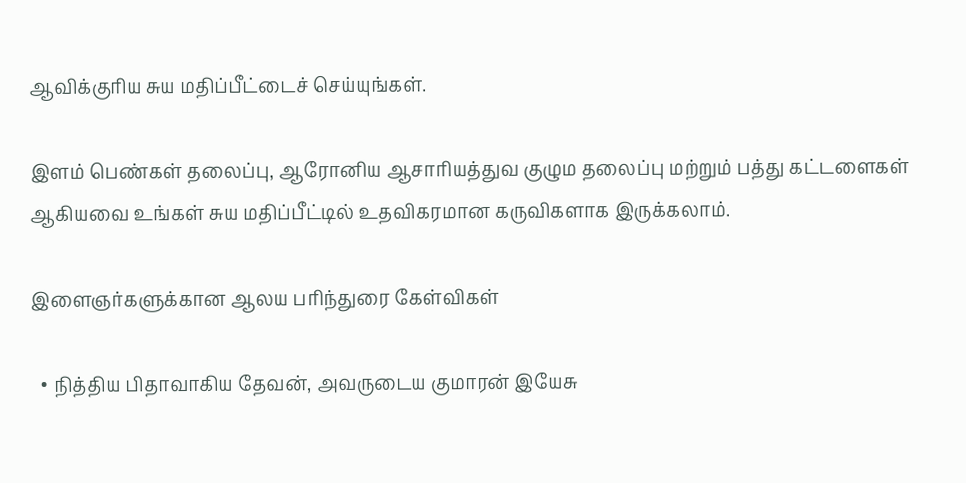ஆவிக்குரிய சுய மதிப்பீட்டைச் செய்யுங்கள்.

இளம் பெண்கள் தலைப்பு, ஆரோனிய ஆசாரியத்துவ குழும தலைப்பு மற்றும் பத்து கட்டளைகள் ஆகியவை உங்கள் சுய மதிப்பீட்டில் உதவிகரமான கருவிகளாக இருக்கலாம்.

இளைஞர்களுக்கான ஆலய பரிந்துரை கேள்விகள்

  • நித்திய பிதாவாகிய தேவன், அவருடைய குமாரன் இயேசு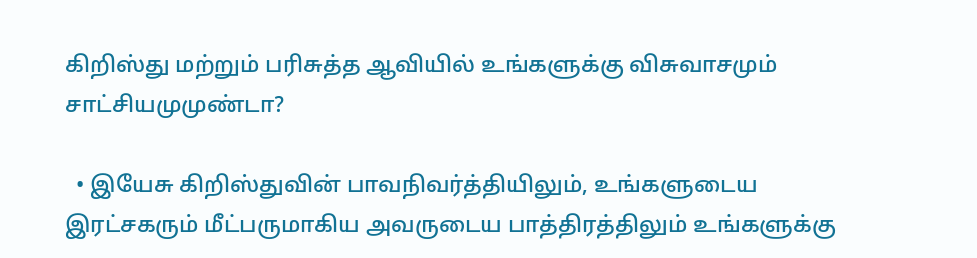கிறிஸ்து மற்றும் பரிசுத்த ஆவியில் உங்களுக்கு விசுவாசமும் சாட்சியமுமுண்டா?

  • இயேசு கிறிஸ்துவின் பாவநிவர்த்தியிலும், உங்களுடைய இரட்சகரும் மீட்பருமாகிய அவருடைய பாத்திரத்திலும் உங்களுக்கு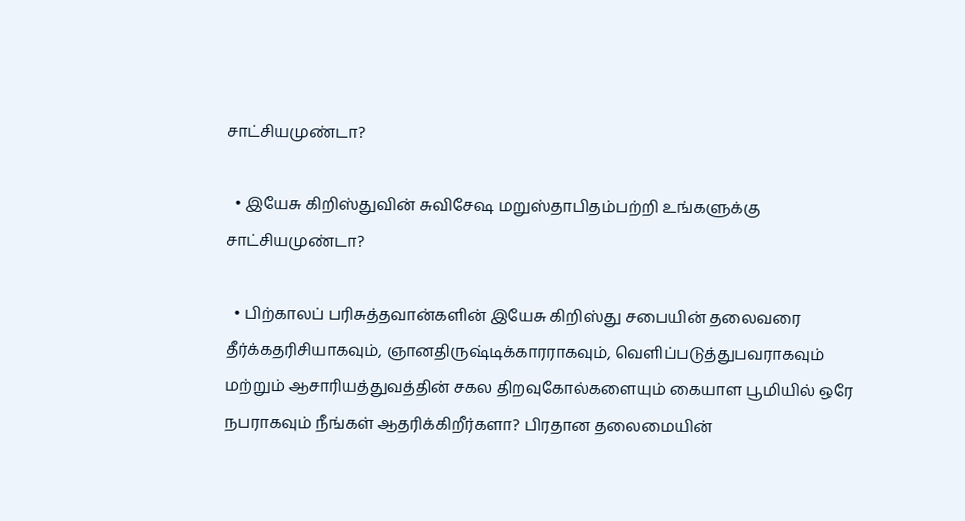சாட்சியமுண்டா?

  • இயேசு கிறிஸ்துவின் சுவிசேஷ மறுஸ்தாபிதம்பற்றி உங்களுக்கு சாட்சியமுண்டா?

  • பிற்காலப் பரிசுத்தவான்களின் இயேசு கிறிஸ்து சபையின் தலைவரை தீர்க்கதரிசியாகவும், ஞானதிருஷ்டிக்காரராகவும், வெளிப்படுத்துபவராகவும் மற்றும் ஆசாரியத்துவத்தின் சகல திறவுகோல்களையும் கையாள பூமியில் ஒரே நபராகவும் நீங்கள் ஆதரிக்கிறீர்களா? பிரதான தலைமையின்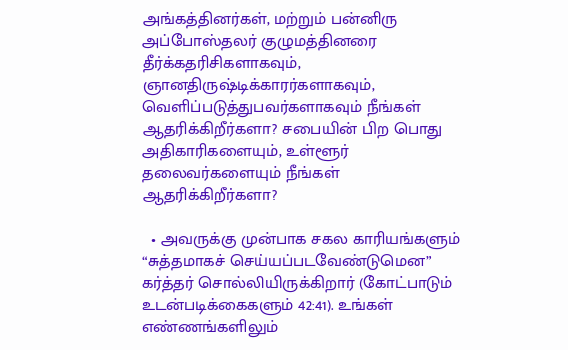அங்கத்தினர்கள், மற்றும் பன்னிரு அப்போஸ்தலர் குழுமத்தினரை தீர்க்கதரிசிகளாகவும், ஞானதிருஷ்டிக்காரர்களாகவும், வெளிப்படுத்துபவர்களாகவும் நீங்கள் ஆதரிக்கிறீர்களா? சபையின் பிற பொது அதிகாரிகளையும், உள்ளூர் தலைவர்களையும் நீங்கள் ஆதரிக்கிறீர்களா?

  • அவருக்கு முன்பாக சகல காரியங்களும் “சுத்தமாகச் செய்யப்படவேண்டுமென” கர்த்தர் சொல்லியிருக்கிறார் (கோட்பாடும் உடன்படிக்கைகளும் 42:41). உங்கள் எண்ணங்களிலும்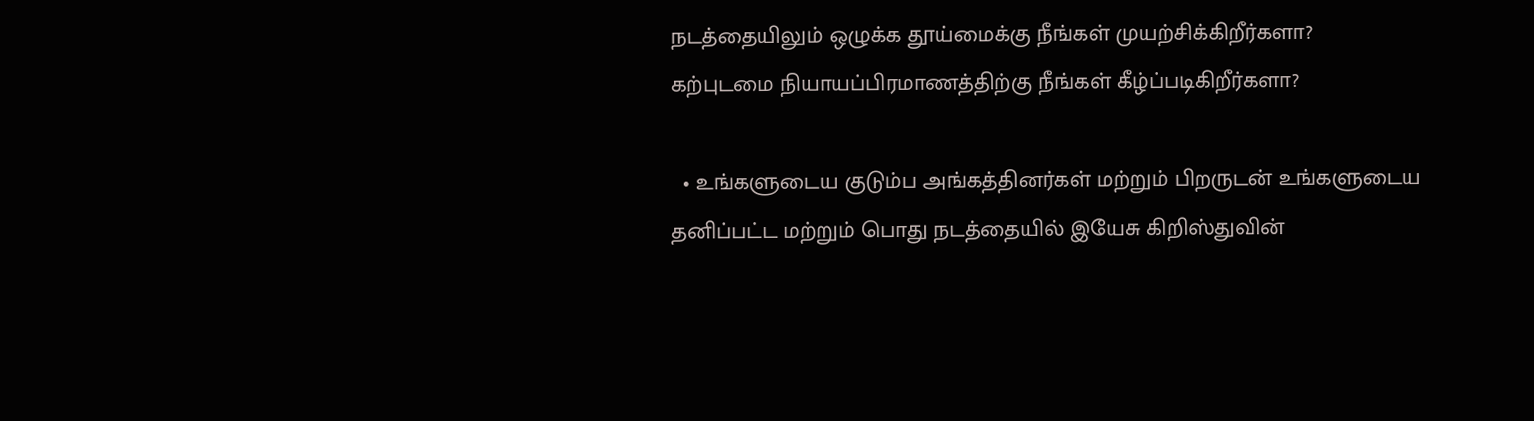நடத்தையிலும் ஒழுக்க தூய்மைக்கு நீங்கள் முயற்சிக்கிறீர்களா? கற்புடமை நியாயப்பிரமாணத்திற்கு நீங்கள் கீழ்ப்படிகிறீர்களா?

  • உங்களுடைய குடும்ப அங்கத்தினர்கள் மற்றும் பிறருடன் உங்களுடைய தனிப்பட்ட மற்றும் பொது நடத்தையில் இயேசு கிறிஸ்துவின்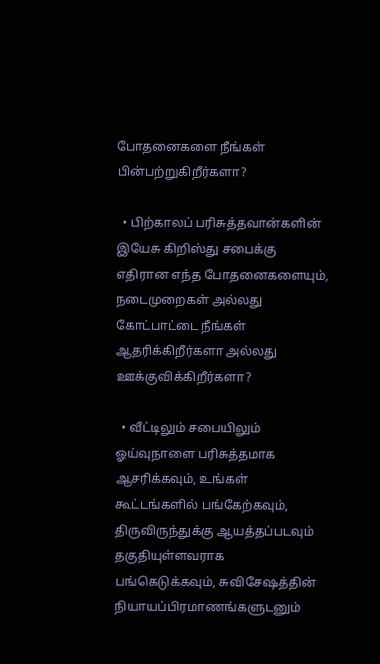போதனைகளை நீங்கள் பின்பற்றுகிறீர்களா?

  • பிற்காலப் பரிசுத்தவான்களின் இயேசு கிறிஸ்து சபைக்கு எதிரான எந்த போதனைகளையும், நடைமுறைகள் அல்லது கோட்பாட்டை நீங்கள் ஆதரிக்கிறீர்களா அல்லது ஊக்குவிக்கிறீர்களா?

  • வீட்டிலும் சபையிலும் ஓய்வுநாளை பரிசுத்தமாக ஆசரிக்கவும், உங்கள் கூட்டங்களில் பங்கேற்கவும், திருவிருந்துக்கு ஆயத்தப்படவும் தகுதியுள்ளவராக பங்கெடுக்கவும், சுவிசேஷத்தின் நியாயப்பிரமாணங்களுடனும்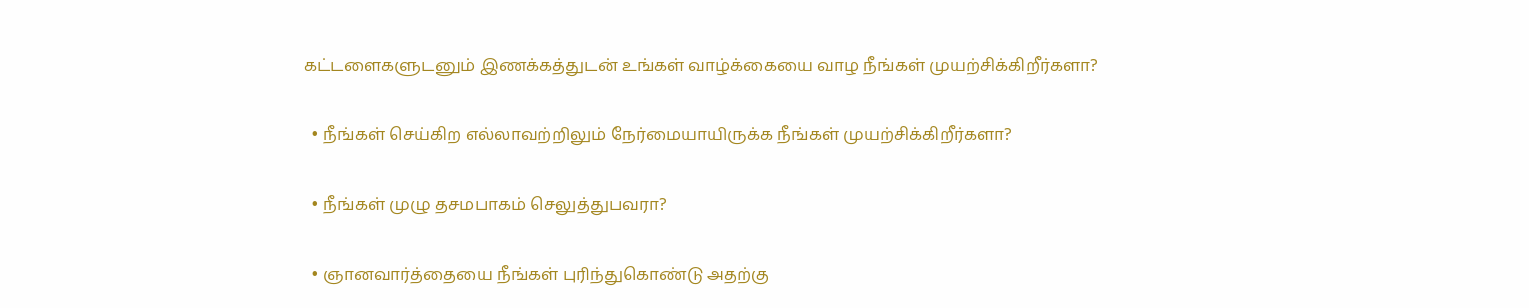கட்டளைகளுடனும் இணக்கத்துடன் உங்கள் வாழ்க்கையை வாழ நீங்கள் முயற்சிக்கிறீர்களா?

  • நீங்கள் செய்கிற எல்லாவற்றிலும் நேர்மையாயிருக்க நீங்கள் முயற்சிக்கிறீர்களா?

  • நீங்கள் முழு தசமபாகம் செலுத்துபவரா?

  • ஞானவார்த்தையை நீங்கள் புரிந்துகொண்டு அதற்கு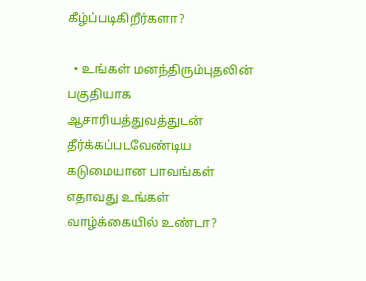கீழ்ப்படிகிறீர்களா?

  • உங்கள் மனந்திரும்புதலின் பகுதியாக ஆசாரியத்துவத்துடன் தீர்க்கப்படவேண்டிய கடுமையான பாவங்கள் எதாவது உங்கள் வாழ்க்கையில் உண்டா?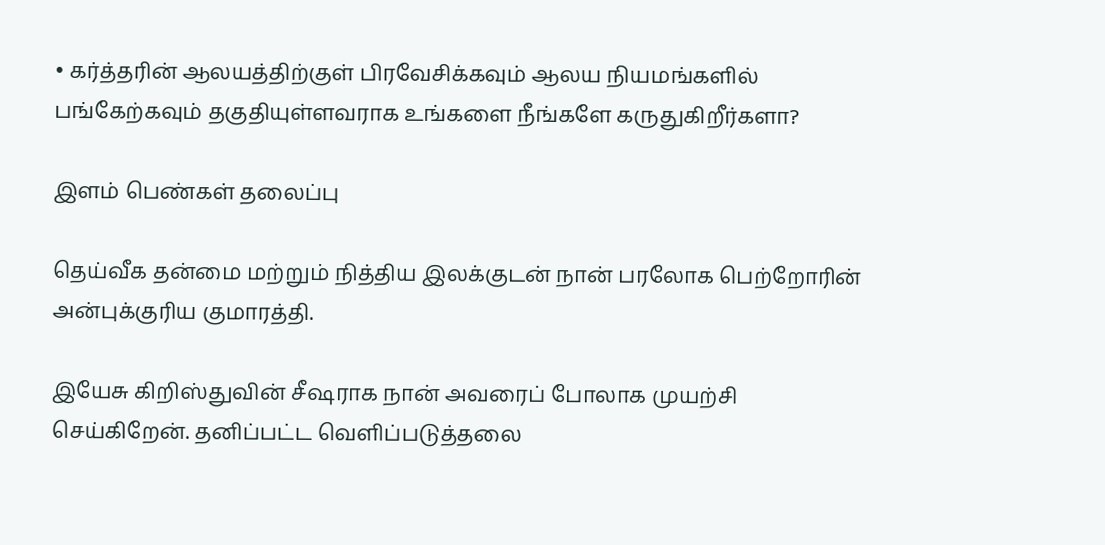• கர்த்தரின் ஆலயத்திற்குள் பிரவேசிக்கவும் ஆலய நியமங்களில் பங்கேற்கவும் தகுதியுள்ளவராக உங்களை நீங்களே கருதுகிறீர்களா?

இளம் பெண்கள் தலைப்பு

தெய்வீக தன்மை மற்றும் நித்திய இலக்குடன் நான் பரலோக பெற்றோரின் அன்புக்குரிய குமாரத்தி.

இயேசு கிறிஸ்துவின் சீஷராக நான் அவரைப் போலாக முயற்சி செய்கிறேன். தனிப்பட்ட வெளிப்படுத்தலை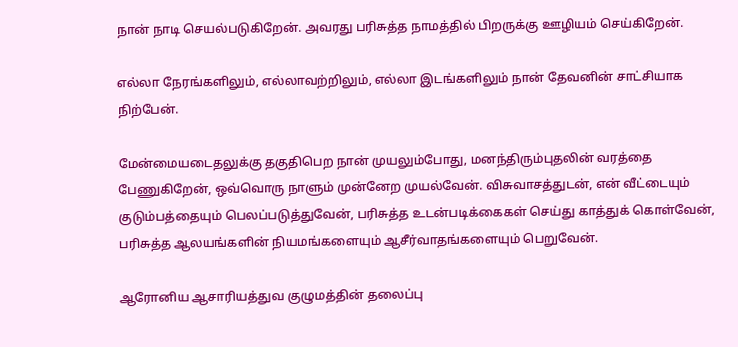நான் நாடி செயல்படுகிறேன். அவரது பரிசுத்த நாமத்தில் பிறருக்கு ஊழியம் செய்கிறேன்.

எல்லா நேரங்களிலும், எல்லாவற்றிலும், எல்லா இடங்களிலும் நான் தேவனின் சாட்சியாக நிற்பேன்.

மேன்மையடைதலுக்கு தகுதிபெற நான் முயலும்போது, மனந்திரும்புதலின் வரத்தை பேணுகிறேன், ஒவ்வொரு நாளும் முன்னேற முயல்வேன். விசுவாசத்துடன், என் வீட்டையும் குடும்பத்தையும் பெலப்படுத்துவேன், பரிசுத்த உடன்படிக்கைகள் செய்து காத்துக் கொள்வேன், பரிசுத்த ஆலயங்களின் நியமங்களையும் ஆசீர்வாதங்களையும் பெறுவேன்.

ஆரோனிய ஆசாரியத்துவ குழுமத்தின் தலைப்பு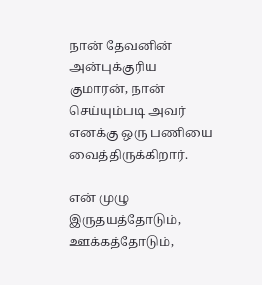நான் தேவனின் அன்புக்குரிய குமாரன், நான் செய்யும்படி அவர் எனக்கு ஒரு பணியை வைத்திருக்கிறார்.

என் முழு இருதயத்தோடும், ஊக்கத்தோடும்,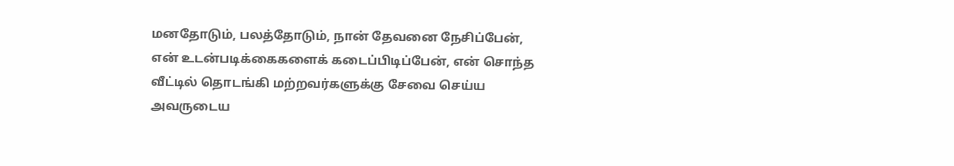மனதோடும், பலத்தோடும், நான் தேவனை நேசிப்பேன், என் உடன்படிக்கைகளைக் கடைப்பிடிப்பேன், என் சொந்த வீட்டில் தொடங்கி மற்றவர்களுக்கு சேவை செய்ய அவருடைய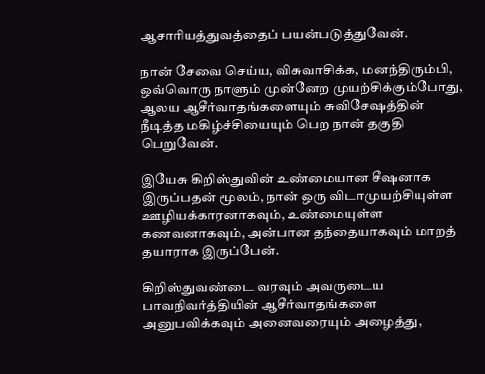ஆசாரியத்துவத்தைப் பயன்படுத்துவேன்.

நான் சேவை செய்ய, விசுவாசிக்க, மனந்திரும்பி, ஒவ்வொரு நாளும் முன்னேற முயற்சிக்கும்போது, ஆலய ஆசீர்வாதங்களையும் சுவிசேஷத்தின் நீடித்த மகிழ்ச்சியையும் பெற நான் தகுதி பெறுவேன்.

இயேசு கிறிஸ்துவின் உண்மையான சீஷனாக இருப்பதன் மூலம், நான் ஒரு விடாமுயற்சியுள்ள ஊழியக்காரனாகவும், உண்மையுள்ள கணவனாகவும், அன்பான தந்தையாகவும் மாறத் தயாராக இருப்பேன்.

கிறிஸ்துவண்டை வரவும் அவருடைய பாவநிவர்த்தியின் ஆசீர்வாதங்களை அனுபவிக்கவும் அனைவரையும் அழைத்து,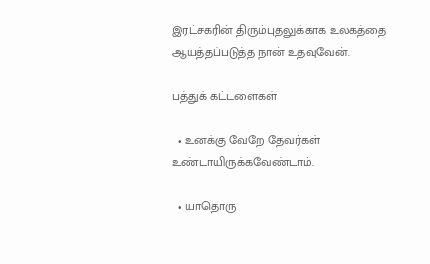இரட்சகரின் திரும்புதலுக்காக உலகத்தை ஆயத்தப்படுத்த நான் உதவுவேன்.

பத்துக் கட்டளைகள்

  • உனக்கு வேறே தேவர்கள் உண்டாயிருக்கவேண்டாம்.

  • யாதொரு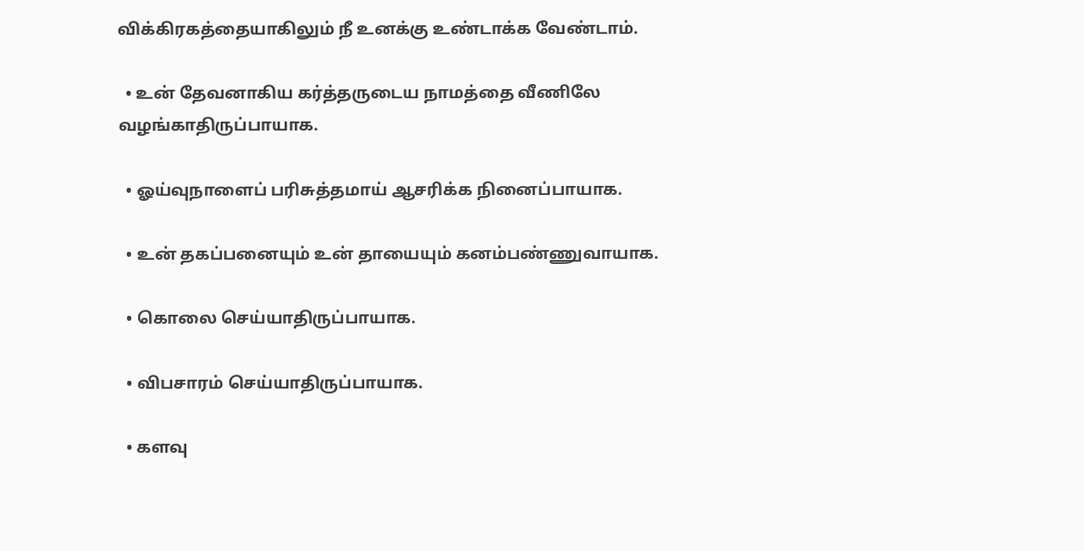விக்கிரகத்தையாகிலும் நீ உனக்கு உண்டாக்க வேண்டாம்.

  • உன் தேவனாகிய கர்த்தருடைய நாமத்தை வீணிலே வழங்காதிருப்பாயாக.

  • ஓய்வுநாளைப் பரிசுத்தமாய் ஆசரிக்க நினைப்பாயாக.

  • உன் தகப்பனையும் உன் தாயையும் கனம்பண்ணுவாயாக.

  • கொலை செய்யாதிருப்பாயாக.

  • விபசாரம் செய்யாதிருப்பாயாக.

  • களவு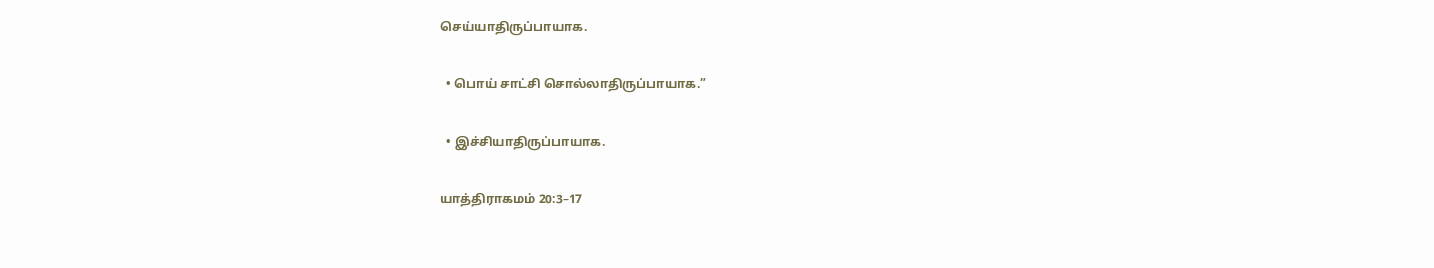செய்யாதிருப்பாயாக.

  • பொய் சாட்சி சொல்லாதிருப்பாயாக.”

  • இச்சியாதிருப்பாயாக.

யாத்திராகமம் 20:3–17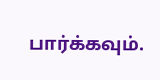பார்க்கவும்.